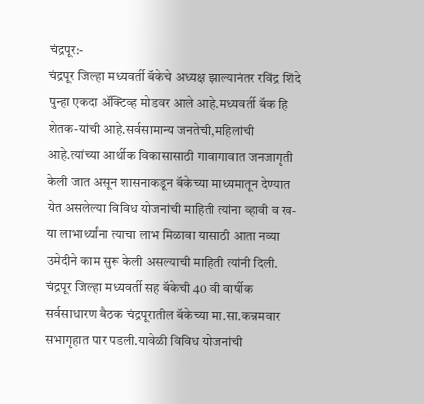चंद्रपूर:-
चंद्रपूर जिल्हा मध्यवर्ती बॅकेचे अध्यक्ष झाल्यानंतर रविंद्र शिंदे पुन्हा एकदा ॲक्टिव्ह मोडवर आले आहे.मध्यवर्ती बॅक हि शेतक-यांची आहे.सर्वसामान्य जनतेची,महिलांची आहे.त्यांच्या आर्थीक विकासासाठी गावागावात जनजागृती केली जात असून शासनाकडून बॅकेच्या माध्यमातून देण्यात येत असलेल्या विविध योजनांची माहिती त्यांना व्हावी व ख-या लाभार्थ्यांना त्याचा लाभ मिळावा यासाठी आता नव्या उमेदीने काम सुरू केली असल्याची माहिती त्यांनी दिली.
चंद्रपूर जिल्हा मध्यवर्ती सह बॅकेची 40 वी वार्षीक सर्वसाधारण बैठक चंद्रपूरातील बॅकेच्या मा.सा.कन्नमवार सभागृहात पार पडली.यावेळी विविध योजनांची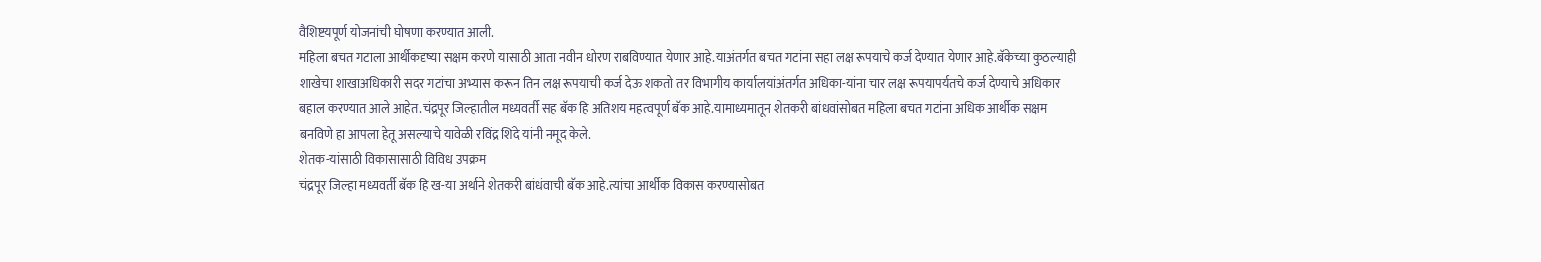वैशिष्टयपूर्ण योजनांची घोषणा करण्यात आली.
महिला बचत गटाला आर्थीकदृष्या सक्षम करणे यासाठी आता नवीन धोरण राबविण्यात येणार आहे.याअंतर्गत बचत गटांना सहा लक्ष रूपयाचे कर्ज देण्यात येणार आहे.बॅकेच्या कुठल्याही शाखेचा शाखाअधिकारी सदर गटांचा अभ्यास करून तिन लक्ष रूपयाची कर्ज देऊ शकतो तर विभागीय कार्यालयांअंतर्गत अधिका-यांना चार लक्ष रूपयापर्यतचे कर्ज देण्याचे अधिकार बहाल करण्यात आले आहेत.चंद्रपूर जिल्हातील मध्यवर्ती सह बॅक हि अतिशय महत्वपूर्ण बॅक आहे.यामाध्यमातून शेतकरी बांधवांसोबत महिला बचत गटांना अधिक आर्थीक सक्षम बनविणे हा आपला हेतू असल्याचे यावेळी रविंद्र शिंदे यांनी नमूद केले.
शेतक-यांसाठी विकासासाठी विविध उपक्रम
चंद्रपूर जिल्हा मध्यवर्ती बॅक हि ख-या अर्थाने शेतकरी बांधंवाची बॅक आहे.त्यांचा आर्थीक विकास करण्यासोबत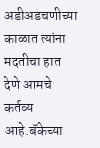अडीअडचणीच्या काळात त्यांना मदतीचा हात देणे आमचे कर्तव्य आहे.बॅकेच्या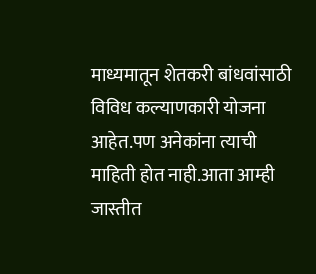माध्यमातून शेतकरी बांधवांसाठी विविध कल्याणकारी योजना आहेत.पण अनेकांना त्याची माहिती होत नाही.आता आम्ही जास्तीत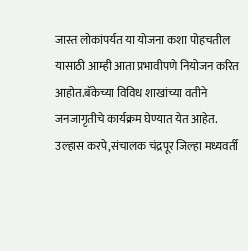जास्त लोकांपर्यत या योजना कशा पोहचतील यासाठी आम्ही आता प्रभावीपणे नियोजन करित आहोत.बॅकेच्या विविध शाखांच्या वतीने जनजागृतीचे कार्यक्रम घेण्यात येत आहेत.
उल्हास करपे,संचालक चंद्रपूर जिल्हा मध्यवर्ती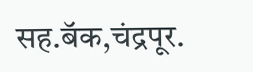सह.बॅक,चंद्रपूर.